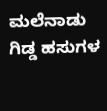ಮಲೆನಾಡು ಗಿಡ್ಡ ಹಸುಗಳ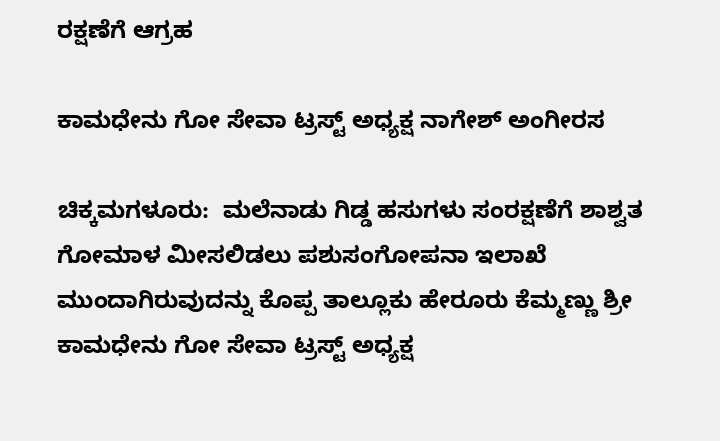ರಕ್ಷಣೆಗೆ ಆಗ್ರಹ

ಕಾಮಧೇನು ಗೋ ಸೇವಾ ಟ್ರಸ್ಟ್ ಅಧ್ಯಕ್ಷ ನಾಗೇಶ್ ಅಂಗೀರಸ

ಚಿಕ್ಕಮಗಳೂರು:  ಮಲೆನಾಡು ಗಿಡ್ಡ ಹಸುಗಳು ಸಂರಕ್ಷಣೆಗೆ ಶಾಶ್ವತ ಗೋಮಾಳ ಮೀಸಲಿಡಲು ಪಶುಸಂಗೋಪನಾ ಇಲಾಖೆ ಮುಂದಾಗಿರುವುದನ್ನು ಕೊಪ್ಪ ತಾಲ್ಲೂಕು ಹೇರೂರು ಕೆಮ್ಮಣ್ಣು ಶ್ರೀ ಕಾಮಧೇನು ಗೋ ಸೇವಾ ಟ್ರಸ್ಟ್ ಅಧ್ಯಕ್ಷ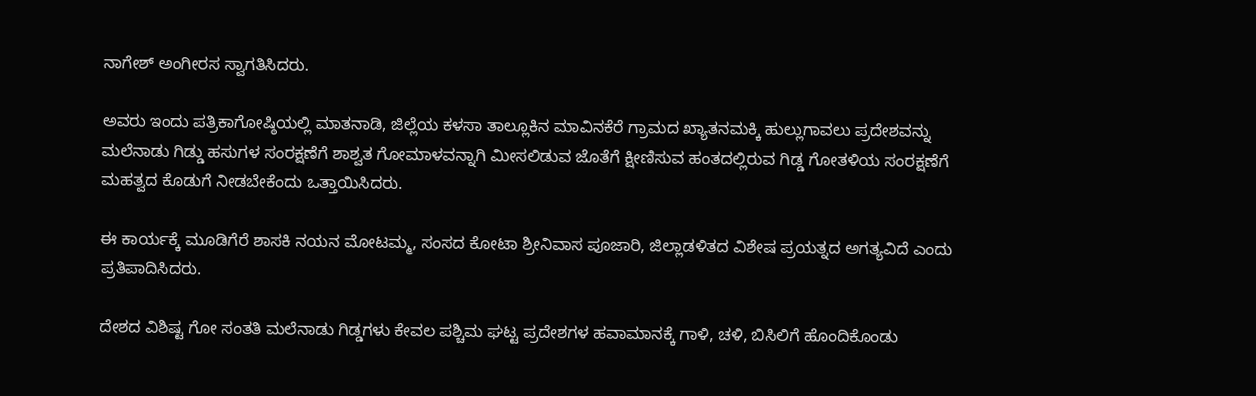ನಾಗೇಶ್ ಅಂಗೀರಸ ಸ್ವಾಗತಿಸಿದರು.

ಅವರು ಇಂದು ಪತ್ರಿಕಾಗೋಷ್ಠಿಯಲ್ಲಿ ಮಾತನಾಡಿ, ಜಿಲ್ಲೆಯ ಕಳಸಾ ತಾಲ್ಲೂಕಿನ ಮಾವಿನಕೆರೆ ಗ್ರಾಮದ ಖ್ಯಾತನಮಕ್ಕಿ ಹುಲ್ಲುಗಾವಲು ಪ್ರದೇಶವನ್ನು ಮಲೆನಾಡು ಗಿಡ್ಡು ಹಸುಗಳ ಸಂರಕ್ಷಣೆಗೆ ಶಾಶ್ವತ ಗೋಮಾಳವನ್ನಾಗಿ ಮೀಸಲಿಡುವ ಜೊತೆಗೆ ಕ್ಷೀಣಿಸುವ ಹಂತದಲ್ಲಿರುವ ಗಿಡ್ಡ ಗೋತಳಿಯ ಸಂರಕ್ಷಣೆಗೆ ಮಹತ್ವದ ಕೊಡುಗೆ ನೀಡಬೇಕೆಂದು ಒತ್ತಾಯಿಸಿದರು.

ಈ ಕಾರ್ಯಕ್ಕೆ ಮೂಡಿಗೆರೆ ಶಾಸಕಿ ನಯನ ಮೋಟಮ್ಮ, ಸಂಸದ ಕೋಟಾ ಶ್ರೀನಿವಾಸ ಪೂಜಾರಿ, ಜಿಲ್ಲಾಡಳಿತದ ವಿಶೇಷ ಪ್ರಯತ್ನದ ಅಗತ್ಯವಿದೆ ಎಂದು ಪ್ರತಿಪಾದಿಸಿದರು.

ದೇಶದ ವಿಶಿಷ್ಟ ಗೋ ಸಂತತಿ ಮಲೆನಾಡು ಗಿಡ್ಡಗಳು ಕೇವಲ ಪಶ್ಚಿಮ ಘಟ್ಟ ಪ್ರದೇಶಗಳ ಹವಾಮಾನಕ್ಕೆ ಗಾಳಿ, ಚಳಿ, ಬಿಸಿಲಿಗೆ ಹೊಂದಿಕೊಂಡು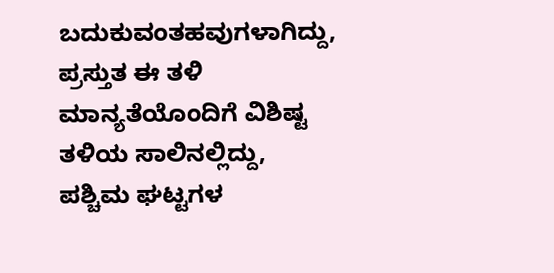ಬದುಕುವಂತಹವುಗಳಾಗಿದ್ದು, ಪ್ರಸ್ತುತ ಈ ತಳಿ ಮಾನ್ಯತೆಯೊಂದಿಗೆ ವಿಶಿಷ್ಟ ತಳಿಯ ಸಾಲಿನಲ್ಲಿದ್ದು, ಪಶ್ಚಿಮ ಘಟ್ಟಗಳ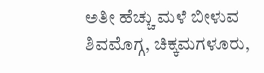ಅತೀ ಹೆಚ್ಚು ಮಳೆ ಬೀಳುವ ಶಿವಮೊಗ್ಗ, ಚಿಕ್ಕಮಗಳೂರು,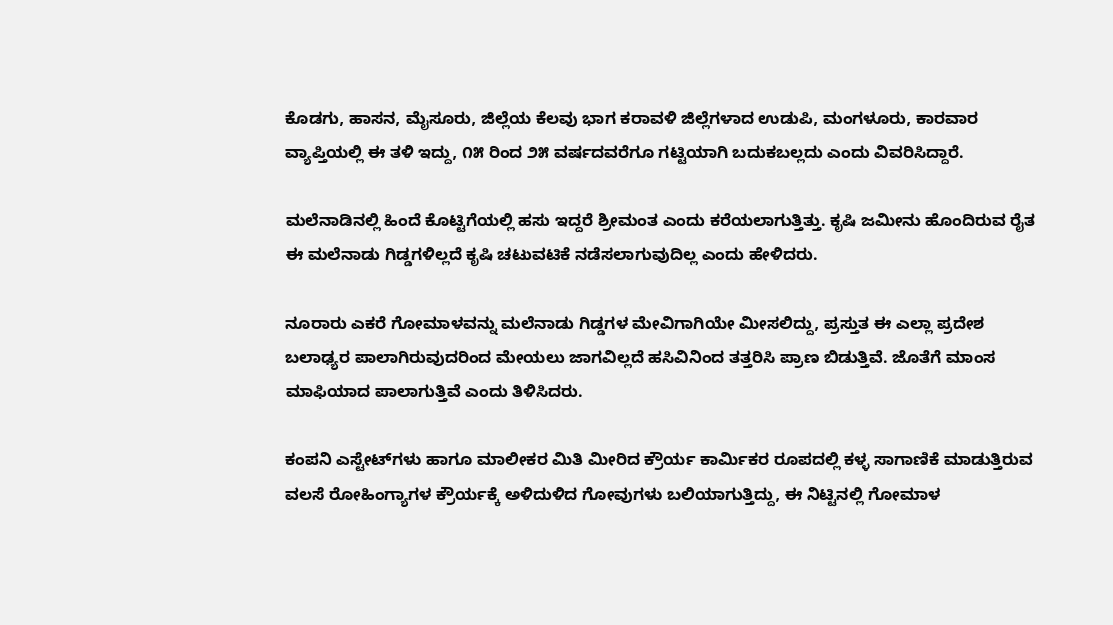ಕೊಡಗು, ಹಾಸನ, ಮೈಸೂರು, ಜಿಲ್ಲೆಯ ಕೆಲವು ಭಾಗ ಕರಾವಳಿ ಜಿಲ್ಲೆಗಳಾದ ಉಡುಪಿ, ಮಂಗಳೂರು, ಕಾರವಾರ ವ್ಯಾಪ್ತಿಯಲ್ಲಿ ಈ ತಳಿ ಇದ್ದು, ೧೫ ರಿಂದ ೨೫ ವರ್ಷದವರೆಗೂ ಗಟ್ಟಿಯಾಗಿ ಬದುಕಬಲ್ಲದು ಎಂದು ವಿವರಿಸಿದ್ದಾರೆ.

ಮಲೆನಾಡಿನಲ್ಲಿ ಹಿಂದೆ ಕೊಟ್ಟಿಗೆಯಲ್ಲಿ ಹಸು ಇದ್ದರೆ ಶ್ರೀಮಂತ ಎಂದು ಕರೆಯಲಾಗುತ್ತಿತ್ತು. ಕೃಷಿ ಜಮೀನು ಹೊಂದಿರುವ ರೈತ ಈ ಮಲೆನಾಡು ಗಿಡ್ಡಗಳಿಲ್ಲದೆ ಕೃಷಿ ಚಟುವಟಿಕೆ ನಡೆಸಲಾಗುವುದಿಲ್ಲ ಎಂದು ಹೇಳಿದರು.

ನೂರಾರು ಎಕರೆ ಗೋಮಾಳವನ್ನು ಮಲೆನಾಡು ಗಿಡ್ಡಗಳ ಮೇವಿಗಾಗಿಯೇ ಮೀಸಲಿದ್ದು, ಪ್ರಸ್ತುತ ಈ ಎಲ್ಲಾ ಪ್ರದೇಶ ಬಲಾಢ್ಯರ ಪಾಲಾಗಿರುವುದರಿಂದ ಮೇಯಲು ಜಾಗವಿಲ್ಲದೆ ಹಸಿವಿನಿಂದ ತತ್ತರಿಸಿ ಪ್ರಾಣ ಬಿಡುತ್ತಿವೆ. ಜೊತೆಗೆ ಮಾಂಸ ಮಾಫಿಯಾದ ಪಾಲಾಗುತ್ತಿವೆ ಎಂದು ತಿಳಿಸಿದರು.

ಕಂಪನಿ ಎಸ್ಟೇಟ್‌ಗಳು ಹಾಗೂ ಮಾಲೀಕರ ಮಿತಿ ಮೀರಿದ ಕ್ರೌರ್ಯ ಕಾರ್ಮಿಕರ ರೂಪದಲ್ಲಿ ಕಳ್ಳ ಸಾಗಾಣಿಕೆ ಮಾಡುತ್ತಿರುವ ವಲಸೆ ರೋಹಿಂಗ್ಯಾಗಳ ಕ್ರೌರ್ಯಕ್ಕೆ ಅಳಿದುಳಿದ ಗೋವುಗಳು ಬಲಿಯಾಗುತ್ತಿದ್ದು, ಈ ನಿಟ್ಟಿನಲ್ಲಿ ಗೋಮಾಳ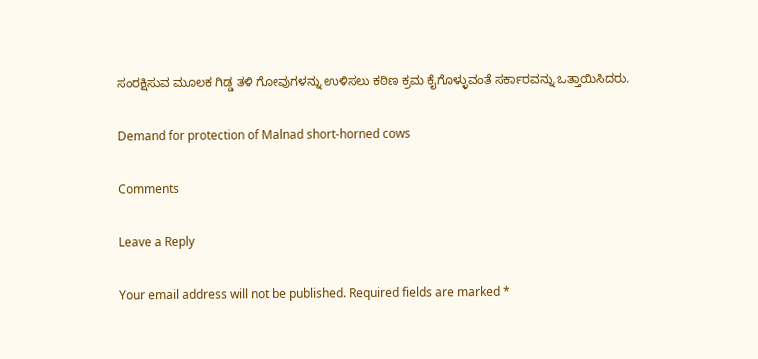ಸಂರಕ್ಷಿಸುವ ಮೂಲಕ ಗಿಡ್ಡ ತಳಿ ಗೋವುಗಳನ್ನು ಉಳಿಸಲು ಕಠಿಣ ಕ್ರಮ ಕೈಗೊಳ್ಳುವಂತೆ ಸರ್ಕಾರವನ್ನು ಒತ್ತಾಯಿಸಿದರು.

Demand for protection of Malnad short-horned cows

Comments

Leave a Reply

Your email address will not be published. Required fields are marked *